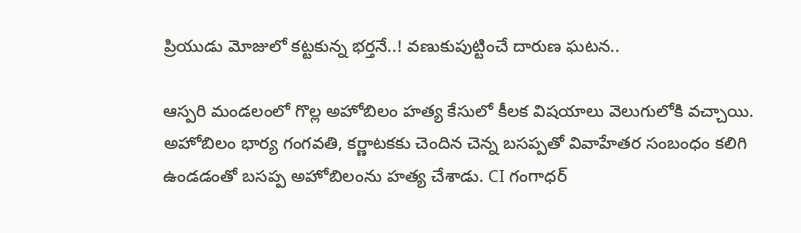ప్రియుడు మోజులో కట్టకున్న భర్తనే..! వణుకుపుట్టించే దారుణ ఘటన..

ఆస్పరి మండలంలో గొల్ల అహోబిలం హత్య కేసులో కీలక విషయాలు వెలుగులోకి వచ్చాయి. అహోబిలం భార్య గంగవతి, కర్ణాటకకు చెందిన చెన్న బసప్పతో వివాహేతర సంబంధం కలిగి ఉండడంతో బసప్ప అహోబిలంను హత్య చేశాడు. CI గంగాధర్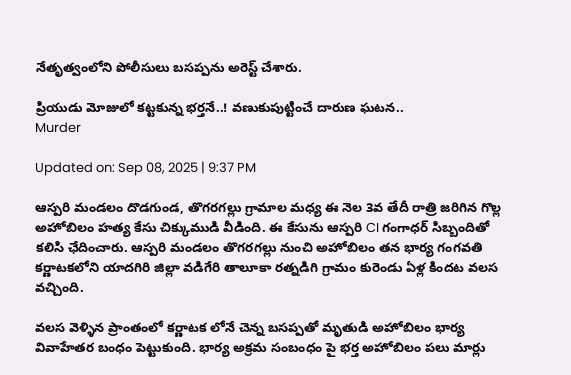నేతృత్వంలోని పోలీసులు బసప్పను అరెస్ట్ చేశారు.

ప్రియుడు మోజులో కట్టకున్న భర్తనే..! వణుకుపుట్టించే దారుణ ఘటన..
Murder

Updated on: Sep 08, 2025 | 9:37 PM

ఆస్పరి మండలం దొడగుండ, తొగరగల్లు గ్రామాల మధ్య ఈ నెల 3వ తేదీ రాత్రి జరిగిన గొల్ల అహోబిలం హత్య కేసు చిక్కుముడి వీడింది. ఈ కేసును ఆస్పరి CI గంగాధర్ సిబ్బందితో కలిసి ఛేదించారు. ఆస్పరి మండలం తొగరగల్లు నుంచి అహోబిలం తన భార్య గంగవతి కర్ణాటకలోని యాదగిరి జిల్లా వడిగేరి తాలూకా రత్నడిగి గ్రామం కురెండు ఏళ్ల కిందట వలస వచ్చింది.

వలస వెళ్ళిన ప్రాంతంలో కర్ణాటక లోనే చెన్న బసప్పతో మృతుడి అహోబిలం భార్య వివాహేతర బంధం పెట్టుకుంది. భార్య అక్రమ సంబంధం పై భర్త అహోబిలం పలు మార్లు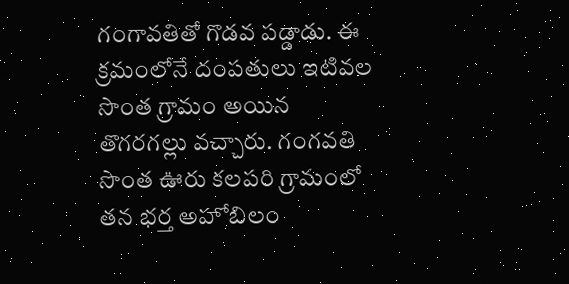గంగావతితో గొడవ పడ్డాడు. ఈ క్రమంలోనే దంపతులు ఇటివల సొంత గ్రామం అయిన తొగరగల్లు వచ్చారు. గంగవతి సొంత ఊరు కలపరి గ్రామంలో తన భర్త అహోబిలం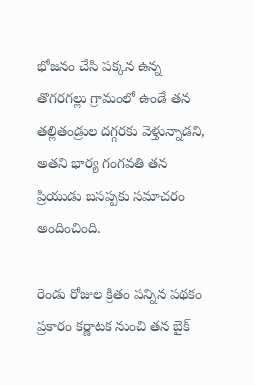భోజనం చేసి పక్కన ఉన్న తొగరగల్లు గ్రామంలో ఉండే తన తల్లితండ్రుల దగ్గరకు వెళ్తున్నాడని, అతని భార్య గంగవతి తన ప్రియుడు బసప్పకు సమాచరం అందించింది.

రెండు రోజుల క్రితం పన్నిన పథకం ప్రకారం కర్ణాటక నుంచి తన బైక్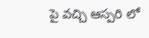పై వచ్చి ఆస్పరి లో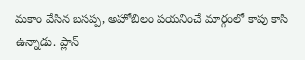మకాం వేసిన బసప్ప, అహోబిలం పయనించే మార్గంలో కాపు కాసి ఉన్నాడు. ప్లాన్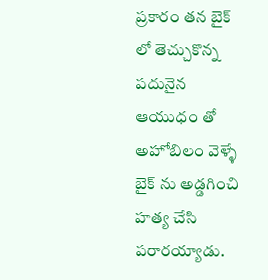ప్రకారం తన బైక్ లో తెచ్చుకొన్న పదునైన ఆయుధం తో అహోబిలం వెళ్ళే బైక్ ను అడ్డగించి హత్య చేసి పరారయ్యాడు.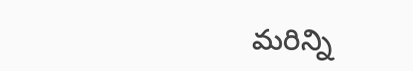మరిన్ని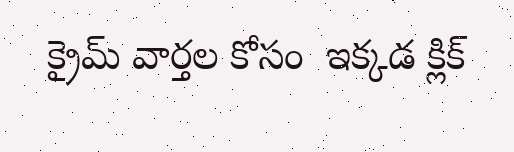క్రైమ్‌ వార్తల కోసం  ఇక్కడ క్లిక్‌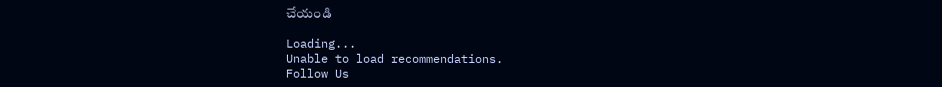చేయండి

Loading...
Unable to load recommendations.
Follow Us